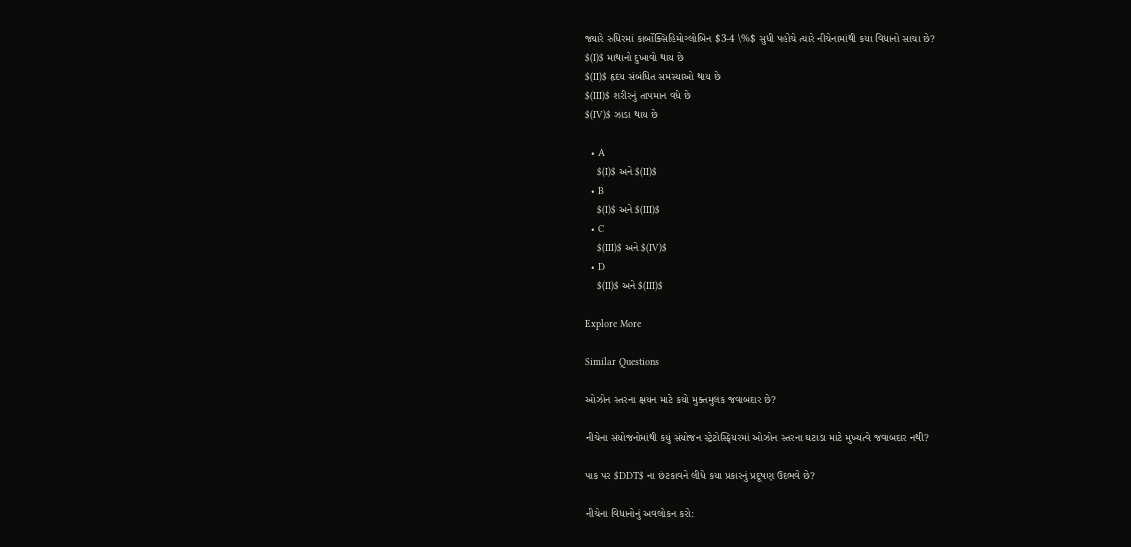જ્યારે રુધિરમાં કાર્બોક્સિહિમોગ્લોબિન $3-4 \%$ સુધી પહોંચે ત્યારે નીચેનામાંથી કયા વિધાનો સાચા છે?
$(I)$ માથાનો દુખાવો થાય છે
$(II)$ હૃદય સંબંધિત સમસ્યાઓ થાય છે
$(III)$ શરીરનું તાપમાન વધે છે
$(IV)$ ઝાડા થાય છે

  • A
    $(I)$ અને $(II)$
  • B
    $(I)$ અને $(III)$
  • C
    $(III)$ અને $(IV)$
  • D
    $(II)$ અને $(III)$

Explore More

Similar Questions

ઓઝોન સ્તરના ક્ષયન માટે કયો મુક્તમુલક જવાબદાર છે?

નીચેના સંયોજનોમાંથી કયું સંયોજન સ્ટ્રેટોસ્ફિયરમાં ઓઝોન સ્તરના ઘટાડા માટે મુખ્યત્વે જવાબદાર નથી?

પાક પર $DDT$ ના છંટકાવને લીધે કયા પ્રકારનું પ્રદૂષણ ઉદભવે છે?

નીચેના વિધાનોનું અવલોકન કરો: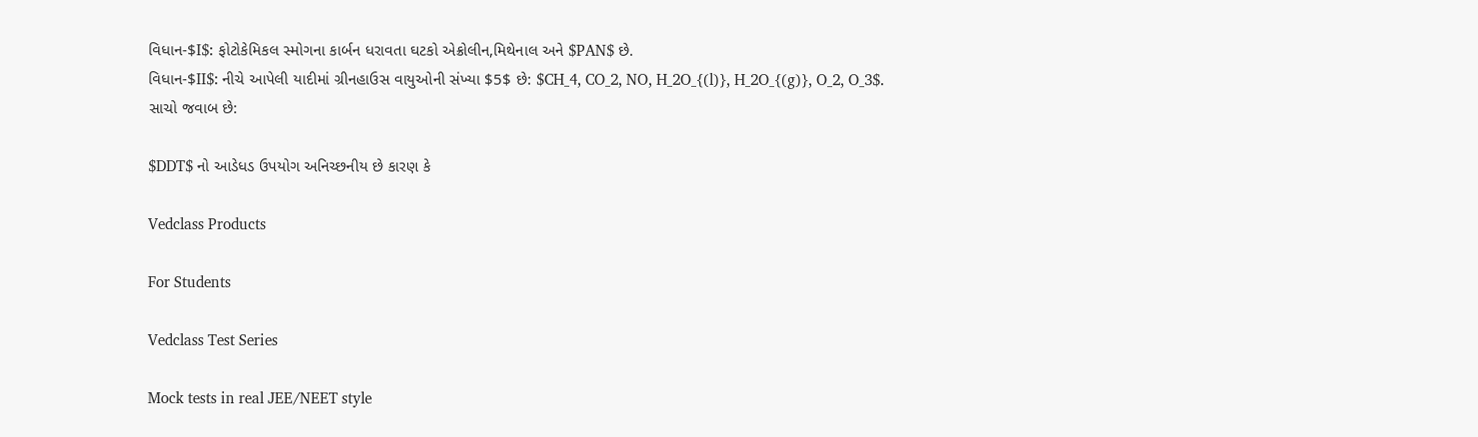વિધાન-$I$: ફોટોકેમિકલ સ્મોગના કાર્બન ધરાવતા ઘટકો એક્રોલીન,મિથેનાલ અને $PAN$ છે.
વિધાન-$II$: નીચે આપેલી યાદીમાં ગ્રીનહાઉસ વાયુઓની સંખ્યા $5$ છે: $CH_4, CO_2, NO, H_2O_{(l)}, H_2O_{(g)}, O_2, O_3$.
સાચો જવાબ છે:

$DDT$ નો આડેધડ ઉપયોગ અનિચ્છનીય છે કારણ કે

Vedclass Products

For Students

Vedclass Test Series

Mock tests in real JEE/NEET style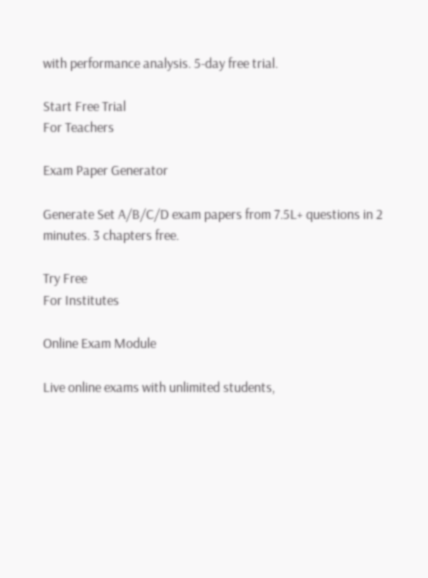with performance analysis. 5-day free trial.

Start Free Trial
For Teachers

Exam Paper Generator

Generate Set A/B/C/D exam papers from 7.5L+ questions in 2 minutes. 3 chapters free.

Try Free
For Institutes

Online Exam Module

Live online exams with unlimited students,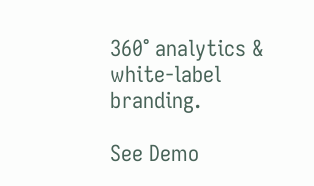360° analytics & white-label branding.

See Demo